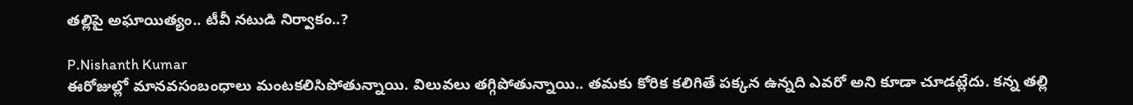తల్లిపై అఘాయిత్యం.. టీవీ నటుడి నిర్వాకం..?

P.Nishanth Kumar
ఈరోజుల్లో మానవసంబంధాలు మంటకలిసిపోతున్నాయి. విలువలు తగ్గిపోతున్నాయి.. తమకు కోరిక కలిగితే పక్కన ఉన్నది ఎవరో అని కూడా చూడట్లేదు. కన్న తల్లి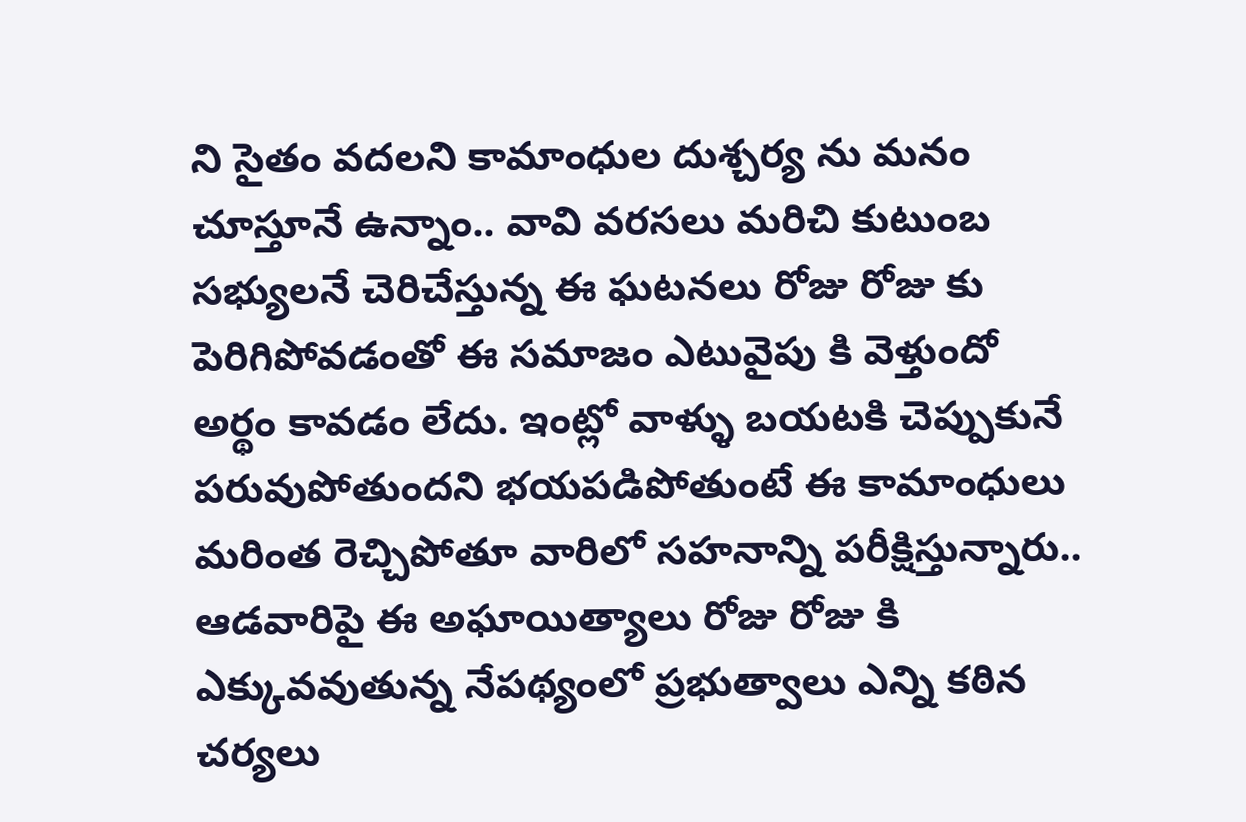ని సైతం వదలని కామాంధుల దుశ్చర్య ను మనం చూస్తూనే ఉన్నాం.. వావి వరసలు మరిచి కుటుంబ సభ్యులనే చెరిచేస్తున్న ఈ ఘటనలు రోజు రోజు కు పెరిగిపోవడంతో ఈ సమాజం ఎటువైపు కి వెళ్తుందో అర్థం కావడం లేదు. ఇంట్లో వాళ్ళు బయటకి చెప్పుకునే పరువుపోతుందని భయపడిపోతుంటే ఈ కామాంధులు మరింత రెచ్చిపోతూ వారిలో సహనాన్ని పరీక్షిస్తున్నారు.. ఆడవారిపై ఈ అఘాయిత్యాలు రోజు రోజు కి ఎక్కువవుతున్న నేపథ్యంలో ప్రభుత్వాలు ఎన్ని కఠిన చర్యలు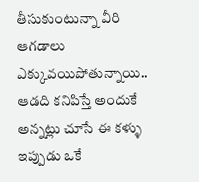తీసుకుంటున్నా వీరి ఆగడాలు ఎక్కువయిపోతున్నాయి.. ఆడది కనిపిస్తే అందుకే అన్నట్లు చూసే ఈ కళ్ళు ఇప్పుడు ఒకే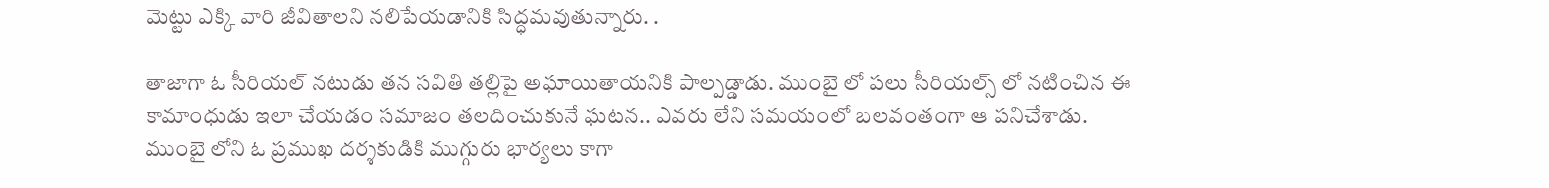మెట్టు ఎక్కి వారి జీవితాలని నలిపేయడానికి సిద్ధమవుతున్నారు. .

తాజాగా ఓ సీరియల్ నటుడు తన సవితి తల్లిపై అఘాయితాయనికి పాల్పడ్డాడు. ముంబై లో పలు సీరియల్స్ లో నటించిన ఈ కామాంధుడు ఇలా చేయడం సమాజం తలదించుకునే ఘటన.. ఎవరు లేని సమయంలో బలవంతంగా ఆ పనిచేశాడు. ముంబై లోని ఓ ప్రముఖ దర్శకుడికి ముగ్గురు భార్యలు కాగా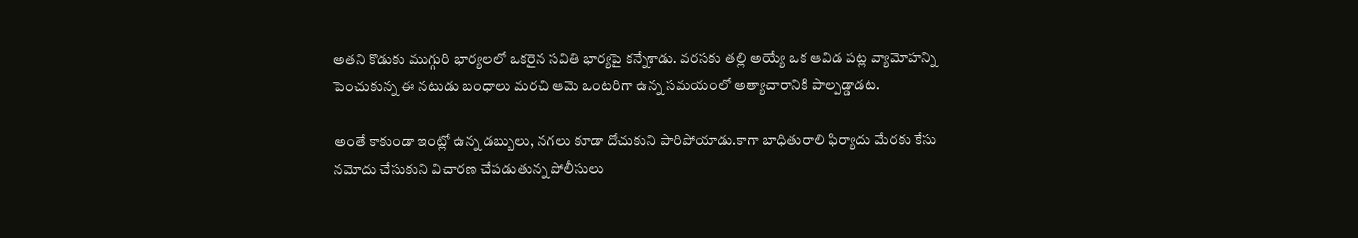అతని కొడుకు ముగ్గురి భార్యలలో ఒకరైన సవితి భార్యపై కన్నేశాడు. వరసకు తల్లి అయ్యే ఒక ఆవిడ పట్ల వ్యామోహన్ని పెంచుకున్న ఈ నటుడు బంధాలు మరచి ఆమె ఒంటరిగా ఉన్న సమయంలో అత్యాచారానికి పాల్పడ్డాడట.

అంతే కాకుండా ఇంట్లో ఉన్న డబ్బులు, నగలు కూడా దోచుకుని పారిపోయాడు.కాగా బాధితురాలి ఫిర్యాదు మేరకు కేసు నమోదు చేసుకుని విచారణ చేపడుతున్న పోలీసులు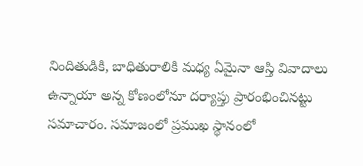నిందితుడికి, బాధితురాలికి మధ్య ఏమైనా ఆస్తి వివాదాలు ఉన్నాయా అన్న కోణంలోనూ దర్యాప్తు ప్రారంభించినట్టు సమాచారం. సమాజంలో ప్రముఖ స్థానంలో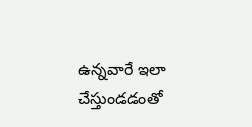ఉన్నవారే ఇలా చేస్తుండడంతో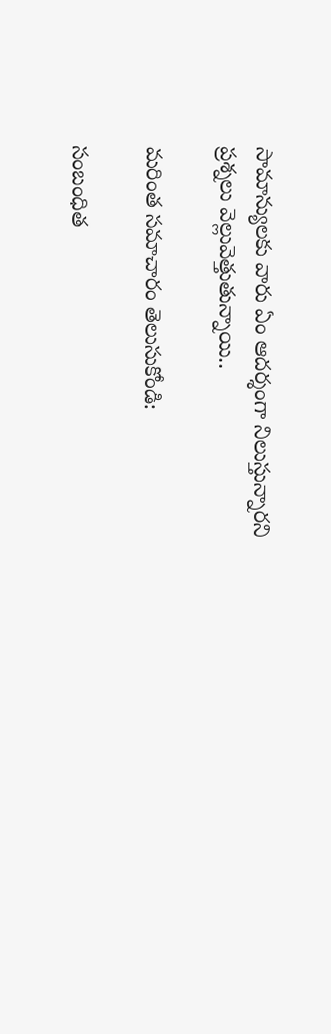సామాన్యులకు వారు ఏం ఆదర్శంగా నిలుస్తున్నారని ప్రశ్నలు వెల్లువెత్తుతున్నాయి..

మరింత సమాచారం తెలుసుకోండి:

సంబంధిత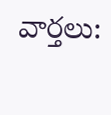వార్తలు: